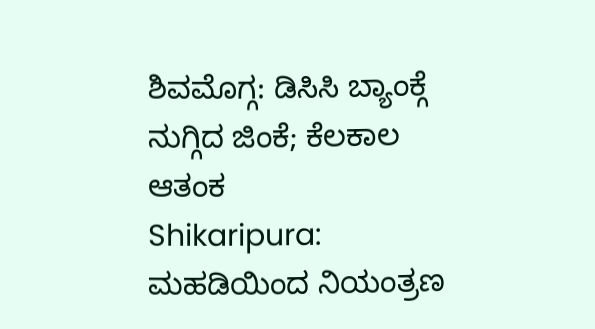ಶಿವಮೊಗ್ಗ: ಡಿಸಿಸಿ ಬ್ಯಾಂಕ್ಗೆ ನುಗ್ಗಿದ ಜಿಂಕೆ; ಕೆಲಕಾಲ ಆತಂಕ
Shikaripura: ಮಹಡಿಯಿಂದ ನಿಯಂತ್ರಣ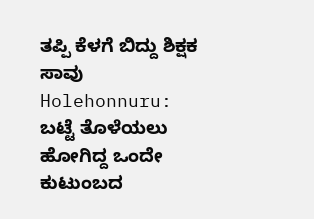ತಪ್ಪಿ ಕೆಳಗೆ ಬಿದ್ದು ಶಿಕ್ಷಕ ಸಾವು
Holehonnuru: ಬಟ್ಟೆ ತೊಳೆಯಲು ಹೋಗಿದ್ದ ಒಂದೇ ಕುಟುಂಬದ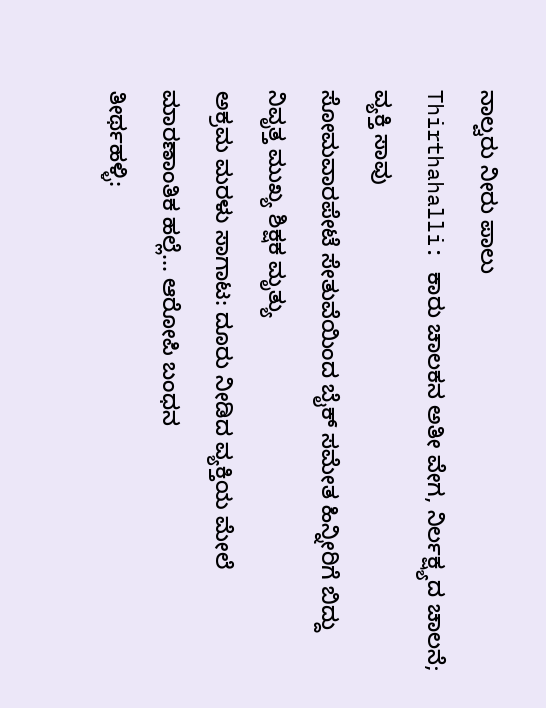ನಾಲ್ವರು ನೀರು ಪಾಲು
Thirthahalli: ಕಾರು ಚಾಲಕನ ಅತೀ ವೇಗ, ನಿರ್ಲಕ್ಷ್ಯದ ಚಾಲನೆ; ವ್ಯಕ್ತಿ ಸಾವು
ಸೋಮವಾರಪೇಟೆ ಸೇತುವೆಯಿಂದ ಬೈಕ್ ಸಮೇತ ಹಿನ್ನೀರಿಗೆ ಬಿದ್ದು ನಿವೃತ್ತ ಮುಖ್ಯ ಶಿಕ್ಷಕ ಮೃತ್ಯು
ಅಕ್ರಮ ಮರಳು ಸಾಗಾಟ: ದೂರು ನೀಡಿದ ವ್ಯಕ್ತಿಯ ಮೇಲೆ ಮಾರಣಾಂತಿಕ ಹಲ್ಲೆ... ಆರೋಪಿ ಬಂಧನ
ತೀರ್ಥಹಳ್ಳಿ: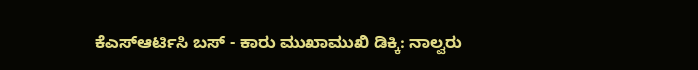ಕೆಎಸ್ಆರ್ಟಿಸಿ ಬಸ್ - ಕಾರು ಮುಖಾಮುಖಿ ಡಿಕ್ಕಿ: ನಾಲ್ವರು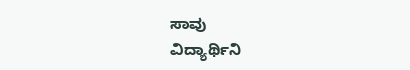ಸಾವು
ವಿದ್ಯಾರ್ಥಿನಿ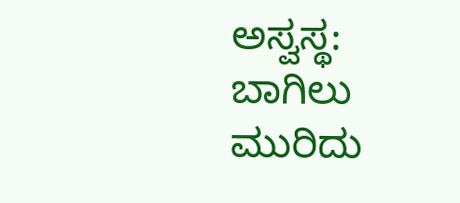ಅಸ್ವಸ್ಥ: ಬಾಗಿಲು ಮುರಿದು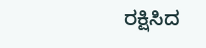ರಕ್ಷಿಸಿದ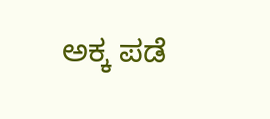ಅಕ್ಕ ಪಡೆ